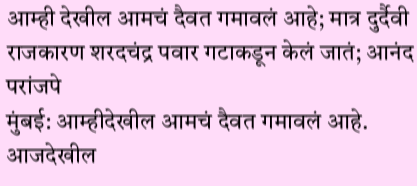आम्ही देखील आमचं दैवत गमावलं आहे; मात्र दुर्दैवी राजकारण शरदचंद्र पवार गटाकडून केलं जातं; आनंद परांजपे
मुंबई: आम्हीदेखील आमचं दैवत गमावलं आहे. आजदेखील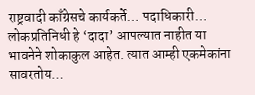राष्ट्रवादी काँग्रेसचे कार्यकर्ते… पदाधिकारी… लोकप्रतिनिधी हे ‘दादा’ आपल्यात नाहीत या भावनेने शोकाकुल आहेत. त्यात आम्ही एकमेकांना सावरतोय…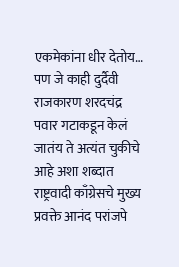एकमेकांना धीर देतोय… पण जे काही दुर्दैवी राजकारण शरदचंद्र पवार गटाकडून केलं जातंय ते अत्यंत चुकीचे आहे अशा शब्दात राष्ट्रवादी काँग्रेसचे मुख्य प्रवक्ते आनंद परांजपे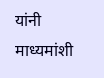यांनी माध्यमांशी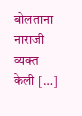बोलताना नाराजी व्यक्त केली […]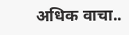अधिक वाचा..